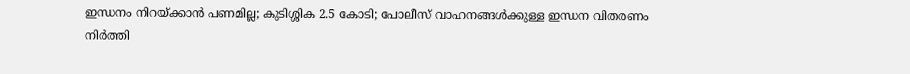ഇന്ധനം നിറയ്ക്കാന്‍ പണമില്ല; കുടിശ്ശിക 2.5 കോടി; പോലീസ് വാഹനങ്ങള്‍ക്കുള്ള ഇന്ധന വിതരണം നിര്‍ത്തി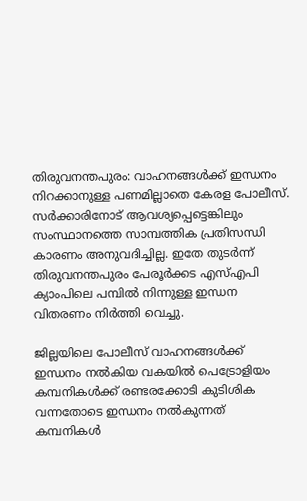തിരുവനന്തപുരം: വാഹനങ്ങള്‍ക്ക് ഇന്ധനം നിറക്കാനുള്ള പണമില്ലാതെ കേരള പോലീസ്. സര്‍ക്കാരിനോട് ആവശ്യപ്പെട്ടെങ്കിലും സംസ്ഥാനത്തെ സാമ്പത്തിക പ്രതിസന്ധി കാരണം അനുവദിച്ചില്ല. ഇതേ തുടര്‍ന്ന് തിരുവനന്തപുരം പേരൂര്‍ക്കട എസ്എപി ക്യാംപിലെ പമ്പില്‍ നിന്നുള്ള ഇന്ധന വിതരണം നിര്‍ത്തി വെച്ചു.

ജില്ലയിലെ പോലീസ് വാഹനങ്ങള്‍ക്ക് ഇന്ധനം നല്‍കിയ വകയില്‍ പെട്രോളിയം കമ്പനികള്‍ക്ക് രണ്ടരക്കോടി കുടിശിക വന്നതോടെ ഇന്ധനം നല്‍കുന്നത് കമ്പനികള്‍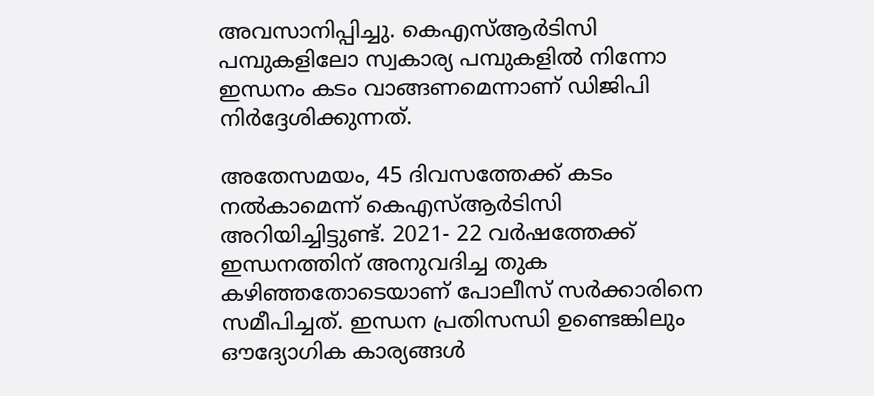അവസാനിപ്പിച്ചു. കെഎസ്ആര്‍ടിസി പമ്പുകളിലോ സ്വകാര്യ പമ്പുകളില്‍ നിന്നോ ഇന്ധനം കടം വാങ്ങണമെന്നാണ് ഡിജിപി നിര്‍ദ്ദേശിക്കുന്നത്.

അതേസമയം, 45 ദിവസത്തേക്ക് കടം നല്‍കാമെന്ന് കെഎസ്ആര്‍ടിസി അറിയിച്ചിട്ടുണ്ട്. 2021- 22 വര്‍ഷത്തേക്ക് ഇന്ധനത്തിന് അനുവദിച്ച തുക കഴിഞ്ഞതോടെയാണ് പോലീസ് സര്‍ക്കാരിനെ സമീപിച്ചത്. ഇന്ധന പ്രതിസന്ധി ഉണ്ടെങ്കിലും ഔദ്യോഗിക കാര്യങ്ങള്‍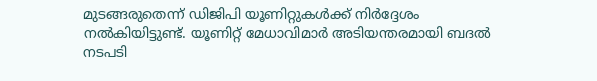മുടങ്ങരുതെന്ന് ഡിജിപി യൂണിറ്റുകള്‍ക്ക് നിര്‍ദ്ദേശം നല്‍കിയിട്ടുണ്ട്. യൂണിറ്റ് മേധാവിമാര്‍ അടിയന്തരമായി ബദല്‍ നടപടി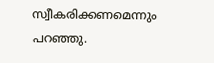സ്വീകരിക്കണമെന്നും പറഞ്ഞു.